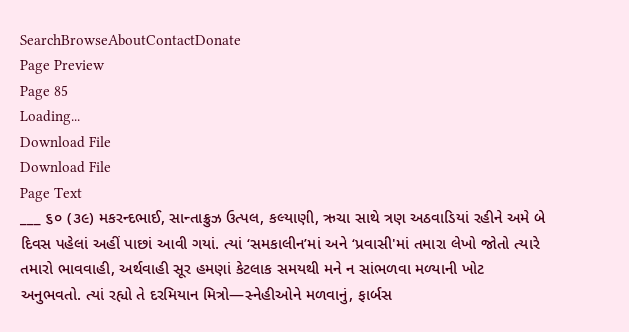SearchBrowseAboutContactDonate
Page Preview
Page 85
Loading...
Download File
Download File
Page Text
___ ૬૦ (૩૯) મકરન્દભાઈ, સાન્તાક્રુઝ ઉત્પલ, કલ્યાણી, ઋચા સાથે ત્રણ અઠવાડિયાં રહીને અમે બે દિવસ પહેલાં અહીં પાછાં આવી ગયાં. ત્યાં ‘સમકાલીન’માં અને ‘પ્રવાસી'માં તમારા લેખો જોતો ત્યારે તમારો ભાવવાહી, અર્થવાહી સૂર હમણાં કેટલાક સમયથી મને ન સાંભળવા મળ્યાની ખોટ અનુભવતો. ત્યાં રહ્યો તે દરમિયાન મિત્રો—સ્નેહીઓને મળવાનું, ફાર્બસ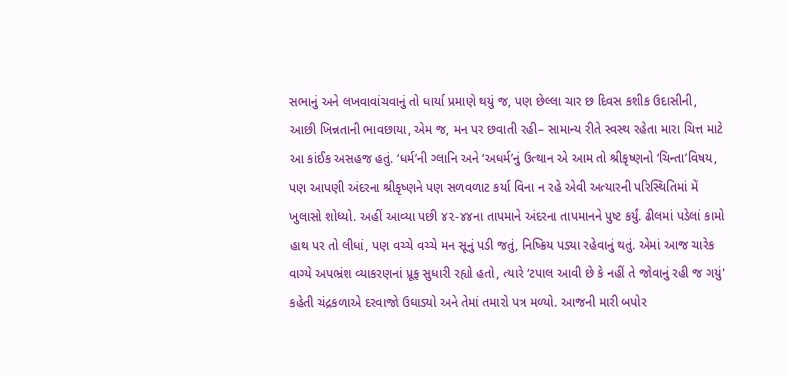સભાનું અને લખવાવાંચવાનું તો ધાર્યા પ્રમાણે થયું જ, પણ છેલ્લા ચાર છ દિવસ કશીક ઉદાસીની, આછી ખિન્નતાની ભાવછાયા, એમ જ, મન પર છવાતી રહી– સામાન્ય રીતે સ્વસ્થ રહેતા મારા ચિત્ત માટે આ કાંઈક અસહજ હતું. ‘ધર્મ’ની ગ્લાનિ અને ‘અધર્મ’નું ઉત્થાન એ આમ તો શ્રીકૃષ્ણનો ‘ચિન્તા’વિષય, પણ આપણી અંદરના શ્રીકૃષ્ણને પણ સળવળાટ કર્યા વિના ન રહે એવી અત્યારની પરિસ્થિતિમાં મેં ખુલાસો શોધ્યો. અહીં આવ્યા પછી ૪૨-૪૪ના તાપમાને અંદરના તાપમાનને પુષ્ટ કર્યું. ઢીલમાં પડેલાં કામો હાથ પર તો લીધાં, પણ વચ્ચે વચ્ચે મન સૂનું પડી જતું, નિષ્ક્રિય પડ્યા રહેવાનું થતું. એમાં આજ ચારેક વાગ્યે અપભ્રંશ વ્યાકરણનાં પ્રૂફ સુધારી રહ્યો હતો, ત્યારે ‘ટપાલ આવી છે કે નહીં તે જોવાનું રહી જ ગયું' કહેતી ચંદ્રકળાએ દરવાજો ઉઘાડ્યો અને તેમાં તમારો પત્ર મળ્યો. આજની મારી બપોર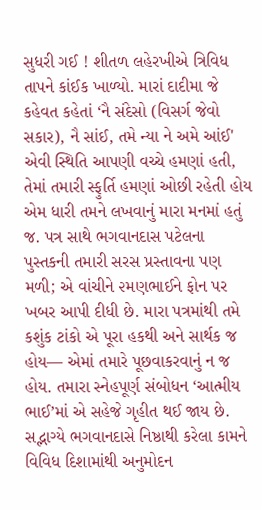સુધરી ગઈ ! શીતળ લહેરખીએ ત્રિવિધ તાપને કાંઈક ખાળ્યો. મારાં દાદીમા જે કહેવત કહેતાં ‘નૈ સંદેસો (વિસર્ગ જેવો સકાર), નૈ સાંઈ, તમે ન્યા ને અમે આંઈ' એવી સ્થિતિ આપણી વચ્ચે હમણાં હતી, તેમાં તમારી સ્ફુર્તિ હમણાં ઓછી રહેતી હોય એમ ધારી તમને લખવાનું મારા મનમાં હતું જ. પત્ર સાથે ભગવાનદાસ પટેલના પુસ્તકની તમારી સરસ પ્રસ્તાવના પણ મળી; એ વાંચીને ૨મણભાઈને ફોન પર ખબર આપી દીધી છે. મારા પત્રમાંથી તમે કશુંક ટાંકો એ પૂરા હકથી અને સાર્થક જ હોય— એમાં તમારે પૂછવાકરવાનું ન જ હોય. તમારા સ્નેહપૂર્ણ સંબોધન ‘આત્મીય ભાઈ’માં એ સહેજે ગૃહીત થઈ જાય છે. સદ્ભાગ્યે ભગવાનદાસે નિષ્ઠાથી કરેલા કામને વિવિધ દિશામાંથી અનુમોદન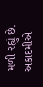મળી રહ્યું છે. અકાદમીએ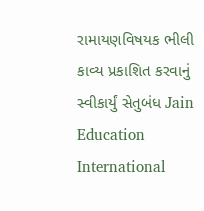રામાયણવિષયક ભીલી કાવ્ય પ્રકાશિત કરવાનું સ્વીકાર્યું સેતુબંધ Jain Education International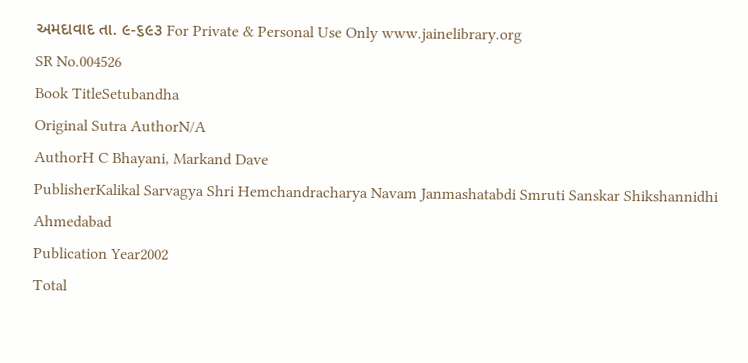અમદાવાદ તા. ૯-૬૯૩ For Private & Personal Use Only www.jainelibrary.org
SR No.004526
Book TitleSetubandha
Original Sutra AuthorN/A
AuthorH C Bhayani, Markand Dave
PublisherKalikal Sarvagya Shri Hemchandracharya Navam Janmashatabdi Smruti Sanskar Shikshannidhi Ahmedabad
Publication Year2002
Total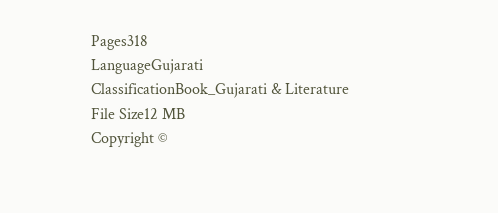Pages318
LanguageGujarati
ClassificationBook_Gujarati & Literature
File Size12 MB
Copyright ©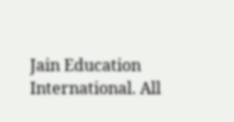Jain Education International. All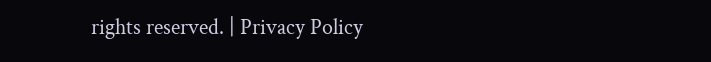rights reserved. | Privacy Policy